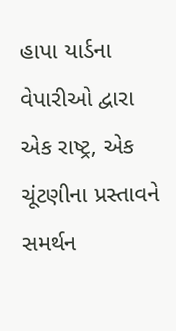હાપા યાર્ડના વેપારીઓ દ્વારા એક રાષ્ટ્ર, એક ચૂંટણીના પ્રસ્તાવને સમર્થન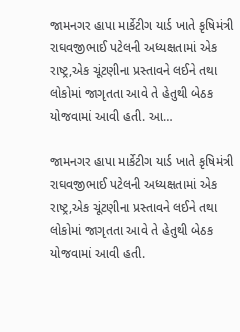જામનગર હાપા માર્કેટીગ યાર્ડ ખાતે કૃષિમંત્રી રાઘવજીભાઈ પટેલની અધ્યક્ષતામાં એક રાષ્ટ્ર,એક ચૂંટણીના પ્રસ્તાવને લઈને તથા લોકોમાં જાગૃતતા આવે તે હેતુથી બેઠક યોજવામાં આવી હતી. આ…

જામનગર હાપા માર્કેટીગ યાર્ડ ખાતે કૃષિમંત્રી રાઘવજીભાઈ પટેલની અધ્યક્ષતામાં એક રાષ્ટ્ર,એક ચૂંટણીના પ્રસ્તાવને લઈને તથા લોકોમાં જાગૃતતા આવે તે હેતુથી બેઠક યોજવામાં આવી હતી.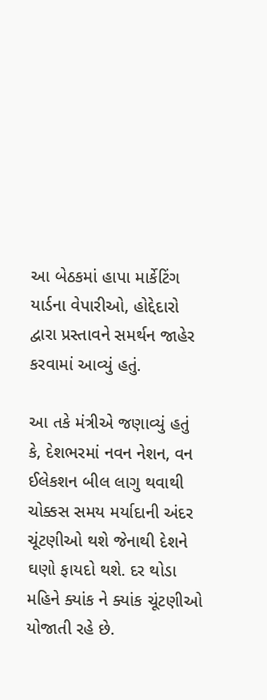આ બેઠકમાં હાપા માર્કેટિંગ યાર્ડના વેપારીઓ, હોદ્દેદારો દ્વારા પ્રસ્તાવને સમર્થન જાહેર કરવામાં આવ્યું હતું.

આ તકે મંત્રીએ જણાવ્યું હતું કે, દેશભરમાં નવન નેશન, વન ઈલેકશન બીલ લાગુ થવાથી ચોક્કસ સમય મર્યાદાની અંદર ચૂંટણીઓ થશે જેનાથી દેશને ઘણો ફાયદો થશે. દર થોડા મહિને ક્યાંક ને ક્યાંક ચૂંટણીઓ યોજાતી રહે છે.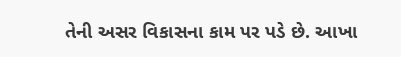તેની અસર વિકાસના કામ પર પડે છે. આખા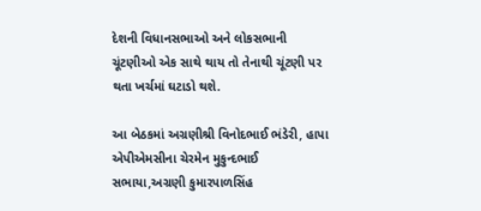દેશની વિધાનસભાઓ અને લોકસભાની ચૂંટણીઓ એક સાથે થાય તો તેનાથી ચૂંટણી પર થતા ખર્ચમાં ઘટાડો થશે.

આ બેઠકમાં અગ્રણીશ્રી વિનોદભાઈ ભંડેરી, હાપા એપીએમસીના ચેરમેન મુકુન્દભાઈ સભાયા,અગ્રણી કુમારપાળસિંહ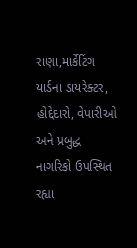રાણા,માર્કેટિંગ યાર્ડના ડાયરેક્ટર, હોદ્દેદારો, વેપારીઓ અને પ્રબુદ્ધ નાગરિકો ઉપસ્થિત રહ્યા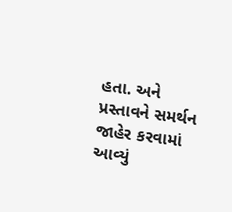હતા. અને પ્રસ્તાવને સમર્થન જાહેર કરવામાં આવ્યું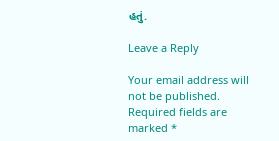હતું.

Leave a Reply

Your email address will not be published. Required fields are marked *